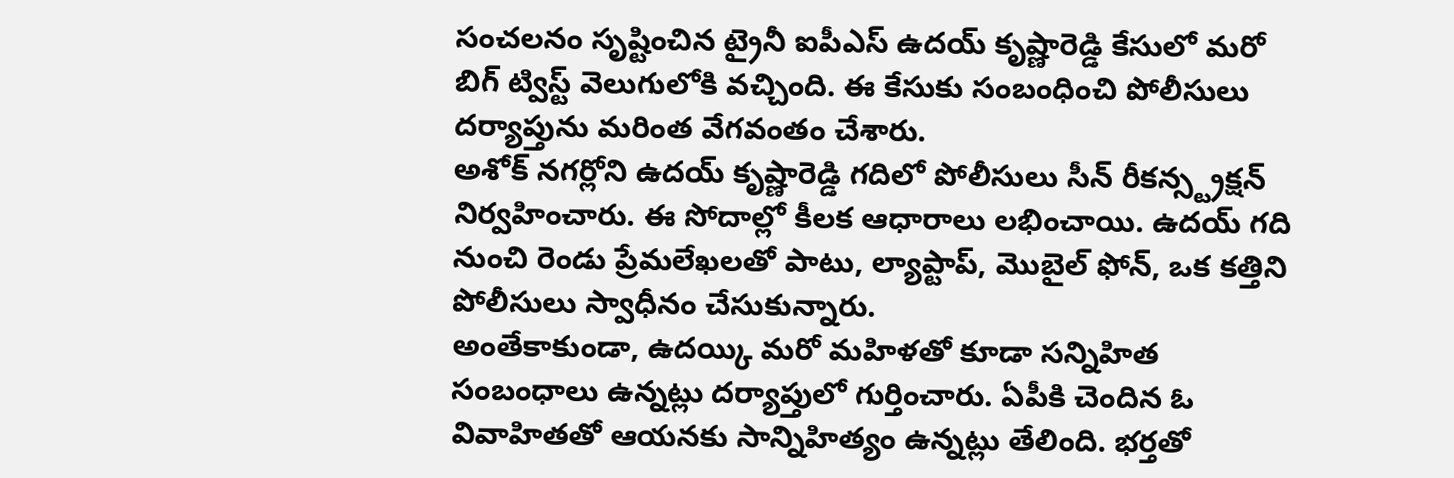సంచలనం సృష్టించిన ట్రైనీ ఐపీఎస్ ఉదయ్ కృష్ణారెడ్డి కేసులో మరో బిగ్ ట్విస్ట్ వెలుగులోకి వచ్చింది. ఈ కేసుకు సంబంధించి పోలీసులు దర్యాప్తును మరింత వేగవంతం చేశారు.
అశోక్ నగర్లోని ఉదయ్ కృష్ణారెడ్డి గదిలో పోలీసులు సీన్ రీకన్స్ట్రక్షన్ నిర్వహించారు. ఈ సోదాల్లో కీలక ఆధారాలు లభించాయి. ఉదయ్ గది నుంచి రెండు ప్రేమలేఖలతో పాటు, ల్యాప్టాప్, మొబైల్ ఫోన్, ఒక కత్తిని పోలీసులు స్వాధీనం చేసుకున్నారు.
అంతేకాకుండా, ఉదయ్కి మరో మహిళతో కూడా సన్నిహిత సంబంధాలు ఉన్నట్లు దర్యాప్తులో గుర్తించారు. ఏపీకి చెందిన ఓ వివాహితతో ఆయనకు సాన్నిహిత్యం ఉన్నట్లు తేలింది. భర్తతో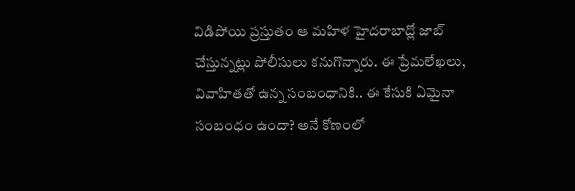విడిపోయి ప్రస్తుతం ఆ మహిళ హైదరాబాద్లో జాబ్ చేస్తున్నట్లు పోలీసులు కనుగొన్నారు. ఈ ప్రేమలేఖలు, వివాహితతో ఉన్న సంబంధానికి.. ఈ కేసుకి ఏమైనా సంబంధం ఉందా? అనే కోణంలో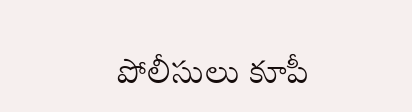పోలీసులు కూపీ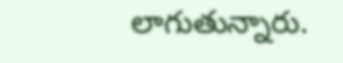లాగుతున్నారు.